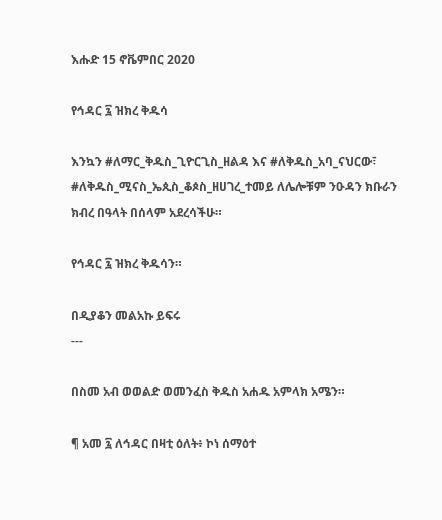እሑድ 15 ኖቬምበር 2020

የኅዳር ፯ ዝክረ ቅዱሳ

እንኳን #ለማር_ቅዱስ_ጊዮርጊስ_ዘልዳ እና #ለቅዱስ_አባ_ናህርው፣ #ለቅዱስ_ሚናስ_ኤጲስ_ቆጶስ_ዘሀገረ_ተመይ ለሌሎቹም ንዑዳን ክቡራን ክብረ በዓላት በሰላም አደረሳችሁ።

የኅዳር ፯ ዝክረ ቅዱሳን።

በዲያቆን መልአኩ ይፍሩ
---

በስመ አብ ወወልድ ወመንፈስ ቅዱስ አሐዱ አምላክ አሜን።

¶ አመ ፯ ለኅዳር በዛቲ ዕለት፥ ኮነ ሰማዕተ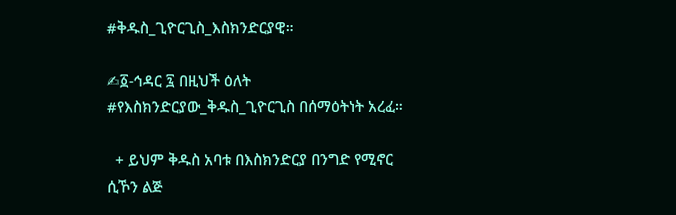#ቅዱስ_ጊዮርጊስ_እስክንድርያዊ።

✍፩-ኅዳር ፯ በዚህች ዕለት #የእስክንድርያው_ቅዱስ_ጊዮርጊስ በሰማዕትነት አረፈ።

  + ይህም ቅዱስ አባቱ በእስክንድርያ በንግድ የሚኖር ሲኾን ልጅ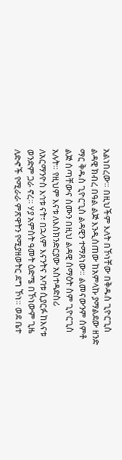አልነበረው። በዚህችም እለት በኾነቸው በቅዱስ ጊዮርጊስ ልዳዊ ክብረ በዓል ልጅ እንዲሰጠው ከአምላኩ ያማልደው ዘንድ ማር ቅዱስ ጊዮርጊስ ልዳዊን ተማጸነው። ልመናውንም ሰምቶ ልጅ ሰጣቸውና ስሙን በዚህ ልዳዊ ሰማዕት ስም ጊዮርጊስ አሉት። የዚህም እናቱ ለእስክንድርያው አስተዳድስሪ ለአርማንዮስ እኅቱ ናት፣ በኋላም እናንትና አባቱ ሲያርፉ ከእናቱ ወንድም ጋራ ኖረ። ሃያ አምስት ዓመት ዕድሜ በኾነውም ጊዜ ለድኆች የሚራራ ምጽዋትን የሚያዘወትር ደግ ኾነ። ወደ ቤተ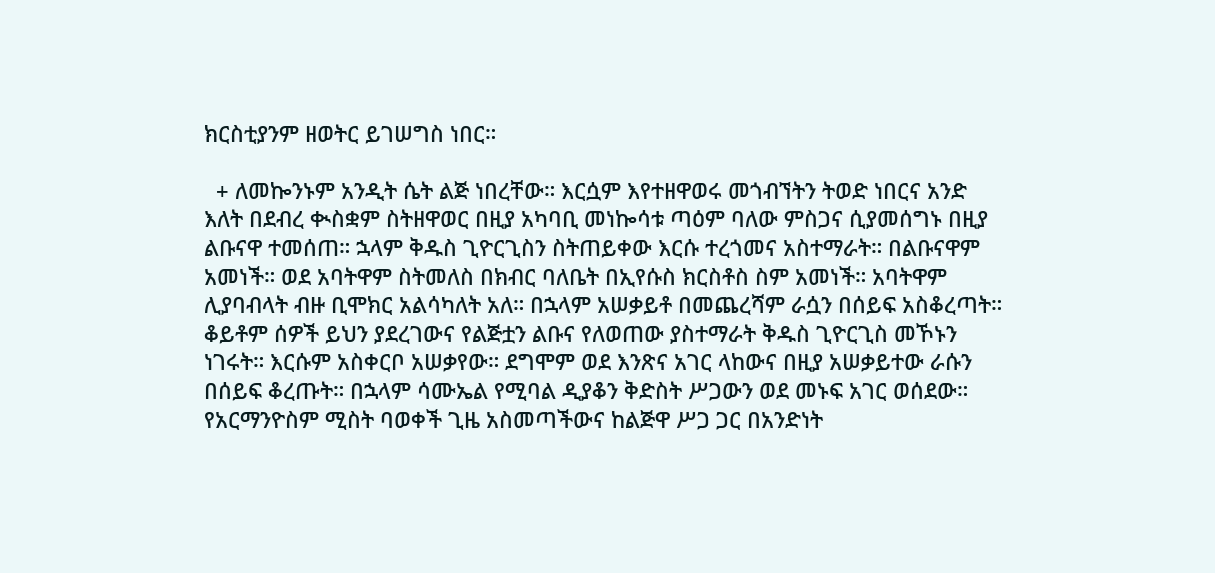ክርስቲያንም ዘወትር ይገሠግስ ነበር።

  + ለመኰንኑም አንዲት ሴት ልጅ ነበረቸው። እርሷም እየተዘዋወሩ መጎብኘትን ትወድ ነበርና አንድ እለት በደብረ ቊስቋም ስትዘዋወር በዚያ አካባቢ መነኰሳቱ ጣዕም ባለው ምስጋና ሲያመሰግኑ በዚያ ልቡናዋ ተመሰጠ። ኋላም ቅዱስ ጊዮርጊስን ስትጠይቀው እርሱ ተረጎመና አስተማራት። በልቡናዋም አመነች። ወደ አባትዋም ስትመለስ በክብር ባለቤት በኢየሱስ ክርስቶስ ስም አመነች። አባትዋም ሊያባብላት ብዙ ቢሞክር አልሳካለት አለ። በኋላም አሠቃይቶ በመጨረሻም ራሷን በሰይፍ አስቆረጣት።  ቆይቶም ሰዎች ይህን ያደረገውና የልጅቷን ልቡና የለወጠው ያስተማራት ቅዱስ ጊዮርጊስ መኾኑን ነገሩት። እርሱም አስቀርቦ አሠቃየው። ደግሞም ወደ እንጽና አገር ላከውና በዚያ አሠቃይተው ራሱን በሰይፍ ቆረጡት። በኋላም ሳሙኤል የሚባል ዲያቆን ቅድስት ሥጋውን ወደ መኑፍ አገር ወሰደው። የአርማንዮስም ሚስት ባወቀች ጊዜ አስመጣችውና ከልጅዋ ሥጋ ጋር በአንድነት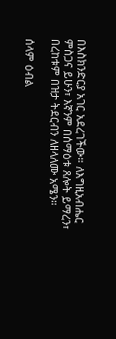በእስክንድርያ አገር አደረገችው። ለእግዚአብሔር ምስጋና ይሁን፣ እኛንም በሰማዕቱ ጸሎት ይማረን፣ በረከቱም በዝታ ትደርብን ለዘላለሙ አሜን።

ሰላም ዕብል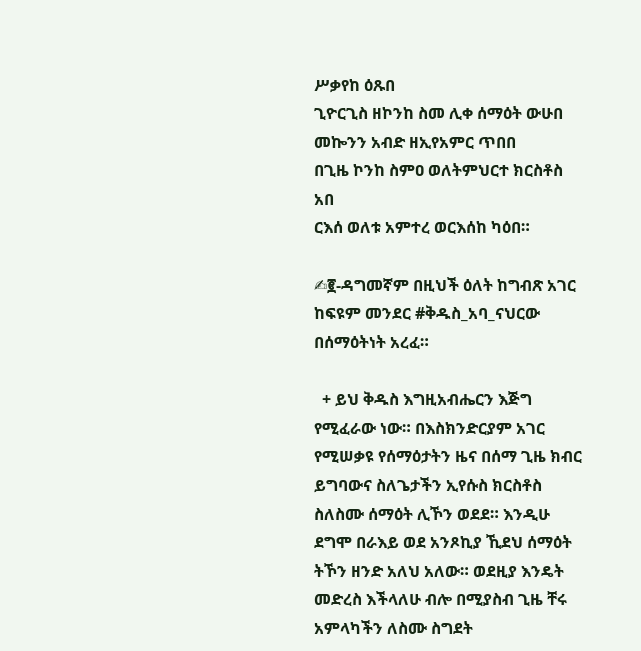ሥቃየከ ዕጹበ
ጊዮርጊስ ዘኮንከ ስመ ሊቀ ሰማዕት ውሁበ
መኰንን አብድ ዘኢየአምር ጥበበ
በጊዜ ኮንከ ስምዐ ወለትምህርተ ክርስቶስ አበ
ርእሰ ወለቱ አምተረ ወርእሰከ ካዕበ።

✍፪-ዳግመኛም በዚህች ዕለት ከግብጽ አገር ከፍዩም መንደር #ቅዱስ_አባ_ናህርው በሰማዕትነት አረፈ።

  + ይህ ቅዱስ እግዚአብሔርን እጅግ የሚፈራው ነው። በእስክንድርያም አገር የሚሠቃዩ የሰማዕታትን ዜና በሰማ ጊዜ ክብር ይግባውና ስለጌታችን ኢየሱስ ክርስቶስ ስለስሙ ሰማዕት ሊኾን ወደደ። እንዲሁ ደግሞ በራእይ ወደ አንጾኪያ ኺደህ ሰማዕት ትኾን ዘንድ አለህ አለው። ወደዚያ እንዴት መድረስ እችላለሁ ብሎ በሚያስብ ጊዜ ቸሩ አምላካችን ለስሙ ስግደት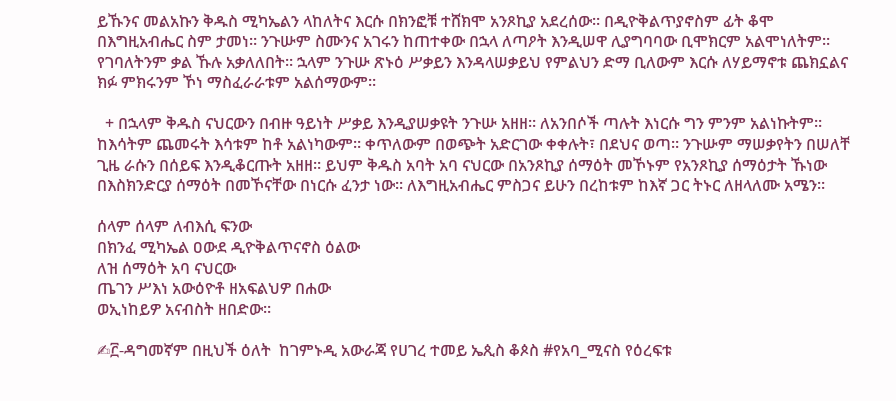ይኹንና መልአኩን ቅዱስ ሚካኤልን ላከለትና እርሱ በክንፎቹ ተሸክሞ አንጾኪያ አደረሰው። በዲዮቅልጥያኖስም ፊት ቆሞ በእግዚአብሔር ስም ታመነ። ንጉሡም ስሙንና አገሩን ከጠተቀው በኋላ ለጣዖት እንዲሠዋ ሊያግባባው ቢሞክርም አልሞነለትም። የገባለትንም ቃል ኹሉ አቃለለበት። ኋላም ንጉሡ ጽኑዕ ሥቃይን እንዳላሠቃይህ የምልህን ድማ ቢለውም እርሱ ለሃይማኖቱ ጨክኗልና ክፉ ምክሩንም ኾነ ማስፈራራቱም አልሰማውም።

  + በኋላም ቅዱስ ናህርውን በብዙ ዓይነት ሥቃይ እንዲያሠቃዩት ንጉሡ አዘዘ። ለአንበሶች ጣሉት እነርሱ ግን ምንም አልነኩትም። ከእሳትም ጨመሩት እሳቱም ከቶ አልነካውም። ቀጥለውም በወጭት አድርገው ቀቀሉት፣ በደህና ወጣ። ንጉሡም ማሠቃየትን በሠለቸ ጊዜ ራሱን በሰይፍ እንዲቆርጡት አዘዘ። ይህም ቅዱስ አባት አባ ናህርው በአንጾኪያ ሰማዕት መኾኑም የአንጾኪያ ሰማዕታት ኹነው በእስክንድርያ ሰማዕት በመኾናቸው በነርሱ ፈንታ ነው። ለእግዚአብሔር ምስጋና ይሁን በረከቱም ከእኛ ጋር ትኑር ለዘላለሙ አሜን።

ሰላም ሰላም ለብእሲ ፍንው
በክንፈ ሚካኤል ዐውደ ዲዮቅልጥናኖስ ዕልው
ለዝ ሰማዕት አባ ናህርው
ጤገን ሥእነ አውዕዮቶ ዘአፍልህዎ በሐው
ወኢነከይዎ አናብስት ዘበድው።

✍፫-ዳግመኛም በዚህች ዕለት  ከገምኑዲ አውራጃ የሀገረ ተመይ ኤጲስ ቆጶስ #የአባ_ሚናስ የዕረፍቱ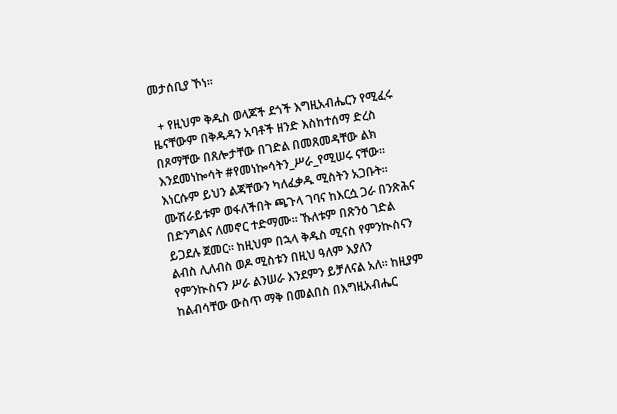መታሰቢያ ኾነ።

  + የዚህም ቅዱስ ወላጆች ደጎች እግዚአብሔርን የሚፈሩ ዜናቸውም በቅዱዳን አባቶች ዘንድ እስከተሰማ ድረስ በጾማቸው በጸሎታቸው በገድል በመጸመዳቸው ልክ እንደመነኰሳት #የመነኰሳትን_ሥራ_የሚሠሩ ናቸው። እነርሱም ይህን ልጃቸውን ካለፈቃዱ ሚስትን አጋቡት። ሙሽራይቱም ወፋለችበት ጫጉላ ገባና ከእርሷ ጋራ በንጽሕና በድንግልና ለመኖር ተድማሙ። ኹለቱም በጽንዕ ገድል ይጋደሉ ጀመር። ከዚህም በኋላ ቅዱስ ሚናስ የምንኲስናን ልብስ ሊለብስ ወዶ ሚስቱን በዚህ ዓለም እያለን የምንኲስናን ሥራ ልንሠራ እንደምን ይቻለናል አለ። ከዚያም ከልብሳቸው ውስጥ ማቅ በመልበስ በእግዚአብሔር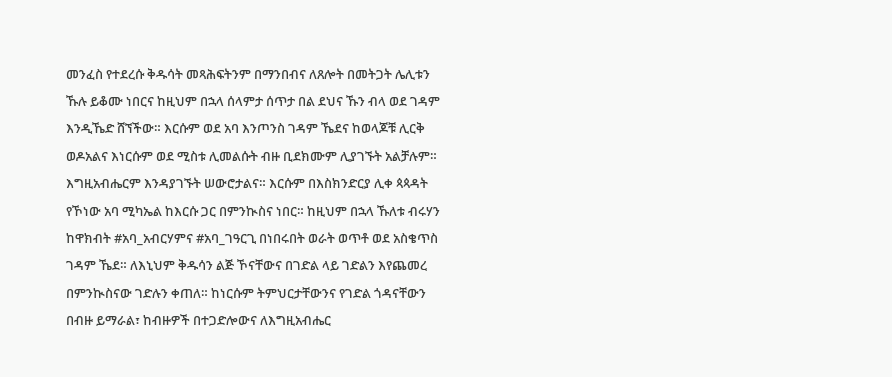መንፈስ የተደረሱ ቅዱሳት መጻሕፍትንም በማንበብና ለጸሎት በመትጋት ሌሊቱን ኹሉ ይቆሙ ነበርና ከዚህም በኋላ ሰላምታ ሰጥታ በል ደህና ኹን ብላ ወደ ገዳም እንዲኼድ ሸኘችው። እርሱም ወደ አባ እንጦንስ ገዳም ኼደና ከወላጆቹ ሊርቅ ወዶአልና እነርሱም ወደ ሚስቱ ሊመልሱት ብዙ ቢደክሙም ሊያገኙት አልቻሉም። እግዚአብሔርም እንዳያገኙት ሠውሮታልና። እርሱም በእስክንድርያ ሊቀ ጳጳዳት የኾነው አባ ሚካኤል ከእርሱ ጋር በምንኲስና ነበር። ከዚህም በኋላ ኹለቱ ብሩሃን ከዋክብት #አባ_አብርሃምና #አባ_ገዓርጊ በነበሩበት ወራት ወጥቶ ወደ አስቄጥስ ገዳም ኼደ። ለእኒህም ቅዱሳን ልጅ ኾናቸውና በገድል ላይ ገድልን እየጨመረ በምንኲስናው ገድሉን ቀጠለ። ከነርሱም ትምህርታቸውንና የገድል ጎዳናቸውን በብዙ ይማራል፣ ከብዙዎች በተጋድሎውና ለእግዚአብሔር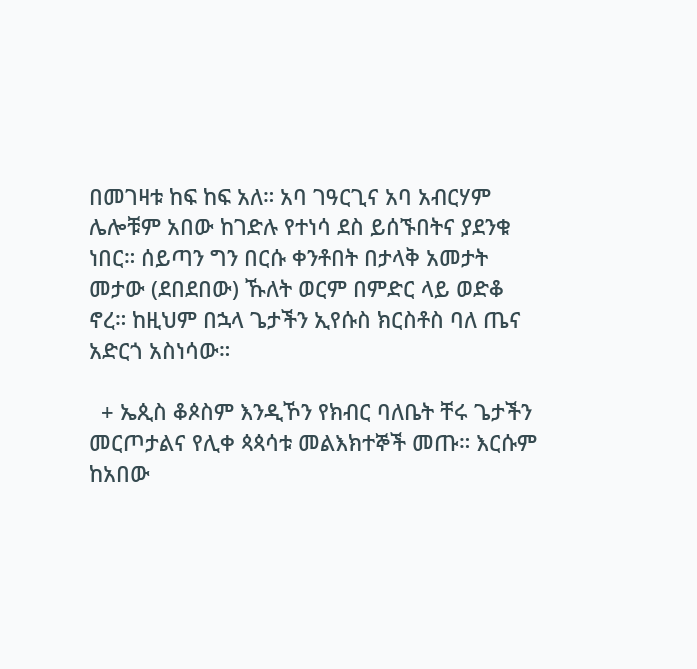በመገዛቱ ከፍ ከፍ አለ። አባ ገዓርጊና አባ አብርሃም ሌሎቹም አበው ከገድሉ የተነሳ ደስ ይሰኙበትና ያደንቁ ነበር። ሰይጣን ግን በርሱ ቀንቶበት በታላቅ አመታት መታው (ደበደበው) ኹለት ወርም በምድር ላይ ወድቆ ኖረ። ከዚህም በኋላ ጌታችን ኢየሱስ ክርስቶስ ባለ ጤና አድርጎ አስነሳው።

  + ኤጲስ ቆጶስም እንዲኾን የክብር ባለቤት ቸሩ ጌታችን መርጦታልና የሊቀ ጳጳሳቱ መልእክተኞች መጡ። እርሱም ከአበው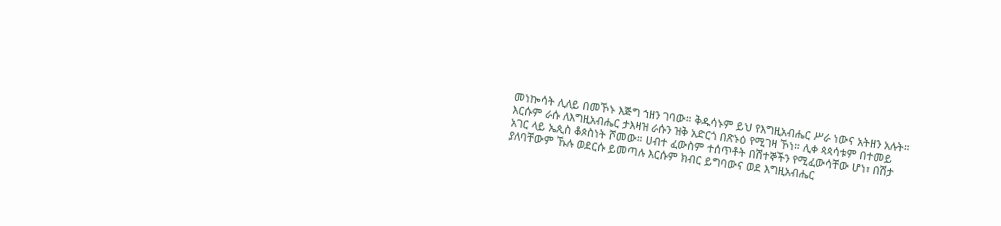መነኰሳት ሊለይ በመኾኑ እጅግ ኀዘን ገባው። ቅዱሳኑም ይህ የእግዚአብሔር ሥራ ነውና አትዘን አሉት። እርሱም ራሱ ለእግዚአብሔር ታእዛዝ ራሱን ዝቅ አድርጎ በጽኑዕ የሚገዛ ኾነ። ሊቀ ጳጳሳቱም በተመይ አገር ላይ ኤጲስ ቆጶስነት ሾመው። ሀብተ ፈውስም ተሰጥቶት በሽተኞችን የሚፈውሳቸው ሆነ፣ በሽታ ያለባቸውም ኹሉ ወደርሱ ይመጣሉ እርሱም ክብር ይግባውና ወደ እግዚአብሔር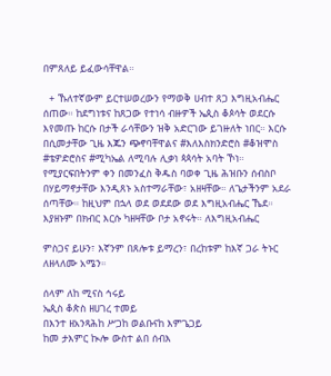በምጸለይ ይፈውሳቸዋል።

  + ኹለተኛውም ይርተሠወረውን የማወቅ ሀብተ ጸጋ እግዚአብሔር ሰጠው። ከደግነቱና ከጸጋው የተነሳ ብዙዎች ኤጲስ ቆጶሳት ወደርሱ እየመጡ ከርሱ በታች ራሳቸውን ዝቅ አድርገው ይገዙለት ነበር። እርሱ በሲመታቸው ጊዜ እጁን ጭኖባቸዋልና #እለእስክንድሮስ #ቆዝሞስ #ቴዎድሮስና #ሚካኤል ለሚባሉ ሊቃነ ጳጳሳት አባት ኾነ። የሚያርፍበትንም ቀን በመንፈስ ቅዱስ ባወቀ ጊዜ ሕዝቡን ሰብስቦ በሃይማኖታቸው እንዲጸኑ አስተማራቸው፣ አዘዛቸው። ለጌታችንም አደራ ሰጣቸው። ከዚህም በኋላ ወደ ወደደው ወደ እግዚአብሔር ኼደ። እያዘኑም በክብር እርሱ ካዘዛቸው ቦታ አኖሩት። ለእግዚአብሔር

ምስጋና ይሁን፣ እኛንም በጸሎቱ ይማረን፣ በረከቱም ከእኛ ጋራ ትኑር ለዘላለሙ አሜን።

ሰላም ለከ ሚናስ ኅሩይ
ኤጲስ ቆጵስ ዘሀገረ ተመይ
በእንተ ዘአንጻሕከ ሥጋከ ወልቡናከ እምጌጋይ
ከመ ታእምር ኲሎ ውስተ ልበ ሰብእ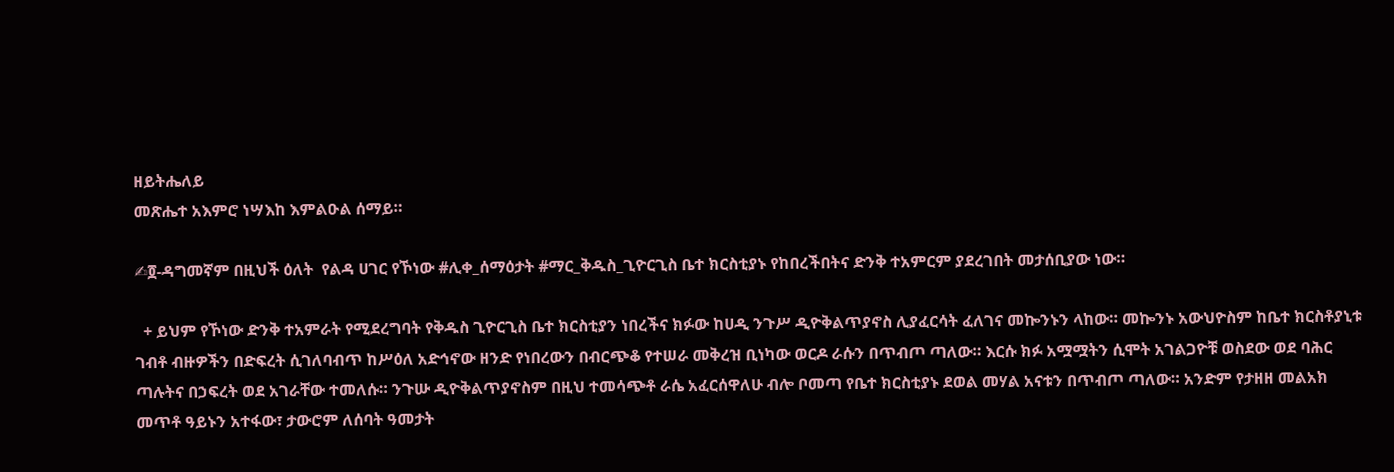ዘይትሔለይ
መጽሔተ አእምሮ ነሣእከ እምልዑል ሰማይ።

✍፬-ዳግመኛም በዚህች ዕለት  የልዳ ሀገር የኾነው #ሊቀ_ሰማዕታት #ማር_ቅዱስ_ጊዮርጊስ ቤተ ክርስቲያኑ የከበረችበትና ድንቅ ተአምርም ያደረገበት መታሰቢያው ነው።

  + ይህም የኾነው ድንቅ ተአምራት የሚደረግባት የቅዱስ ጊዮርጊስ ቤተ ክርስቲያን ነበረችና ክፉው ከሀዲ ንጉሥ ዲዮቅልጥያኖስ ሊያፈርሳት ፈለገና መኰንኑን ላከው። መኰንኑ አውህዮስም ከቤተ ክርስቶያኒቱ ገብቶ ብዙዎችን በድፍረት ሲገለባብጥ ከሥዕለ አድኅኖው ዘንድ የነበረውን በብርጭቆ የተሠራ መቅረዝ ቢነካው ወርዶ ራሱን በጥብጦ ጣለው። እርሱ ክፉ አሟሟትን ሲሞት አገልጋዮቹ ወስደው ወደ ባሕር ጣሉትና በኃፍረት ወደ አገራቸው ተመለሱ። ንጉሡ ዲዮቅልጥያኖስም በዚህ ተመሳጭቶ ራሴ አፈርሰዋለሁ ብሎ ቦመጣ የቤተ ክርስቲያኑ ደወል መሃል አናቱን በጥብጦ ጣለው። አንድም የታዘዘ መልአክ መጥቶ ዓይኑን አተፋው፣ ታውሮም ለሰባት ዓመታት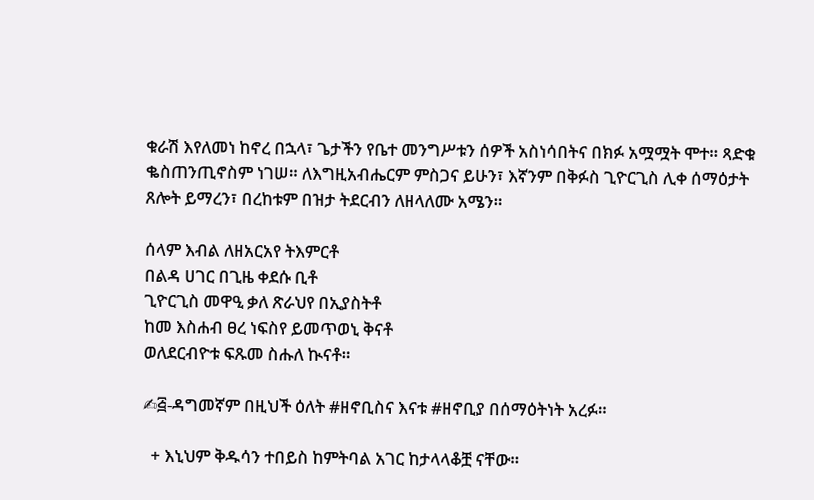ቁራሽ እየለመነ ከኖረ በኋላ፣ ጌታችን የቤተ መንግሥቱን ሰዎች አስነሳበትና በክፉ አሟሟት ሞተ። ጻድቁ ቈስጠንጢኖስም ነገሠ። ለእግዚአብሔርም ምስጋና ይሁን፣ እኛንም በቅፉስ ጊዮርጊስ ሊቀ ሰማዕታት ጸሎት ይማረን፣ በረከቱም በዝታ ትደርብን ለዘላለሙ አሜን።

ሰላም እብል ለዘአርአየ ትእምርቶ
በልዳ ሀገር በጊዜ ቀደሱ ቢቶ
ጊዮርጊስ መዋዒ ቃለ ጽራህየ በኢያስትቶ
ከመ እስሐብ ፀረ ነፍስየ ይመጥወኒ ቅናቶ
ወለደርብዮቱ ፍጹመ ስሑለ ኲናቶ።

✍፭-ዳግመኛም በዚህች ዕለት #ዘኖቢስና እናቱ #ዘኖቢያ በሰማዕትነት አረፉ።

  + እኒህም ቅዱሳን ተበይስ ከምትባል አገር ከታላላቆቿ ናቸው።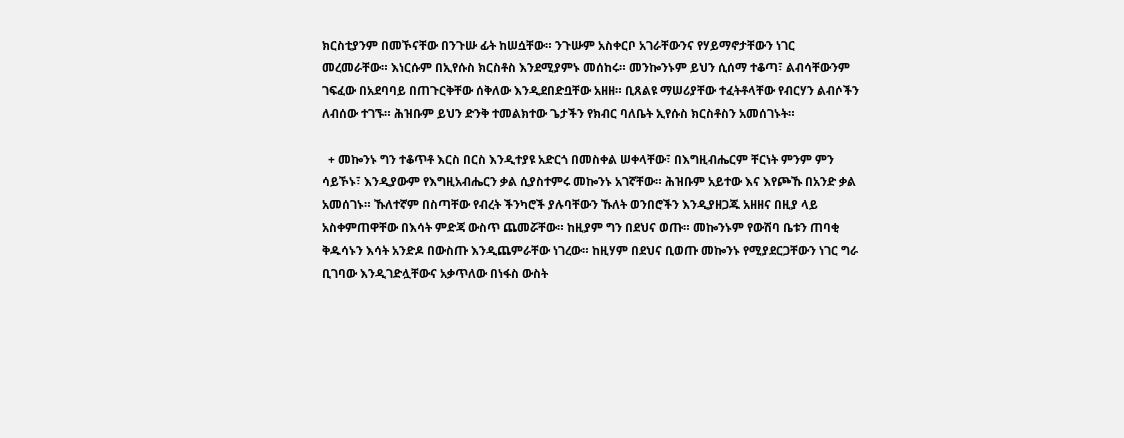ክርስቲያንም በመኾናቸው በንጉሡ ፊት ከሠሷቸው። ንጉሡም አስቀርቦ አገራቸውንና የሃይማኖታቸውን ነገር መረመራቸው። እነርሱም በኢየሱስ ክርስቶስ እንደሚያምኑ መሰከሩ። መንኰንኑም ይህን ሲሰማ ተቆጣ፣ ልብሳቸውንም ገፍፈው በአደባባይ በጠጉርቅቸው ሰቅለው እንዲደበድቧቸው አዘዘ። ቢጸልዩ ማሠሪያቸው ተፈትቶላቸው የብርሃን ልብሶችን ለብሰው ተገኙ። ሕዝቡም ይህን ድንቅ ተመልክተው ጌታችን የክብር ባለቤት ኢየሱስ ክርስቶስን አመሰገኑት።

  + መኰንኑ ግን ተቆጥቶ እርስ በርስ እንዲተያዩ አድርጎ በመስቀል ሠቀላቸው፣ በእግዚብሔርም ቸርነት ምንም ምን ሳይኾኑ፣ እንዲያውም የእግዚአብሔርን ቃል ሲያስተምሩ መኰንኑ አገኛቸው። ሕዝቡም አይተው እና እየጮኹ በአንድ ቃል አመሰገኑ። ኹለተኛም በስጣቸው የብረት ችንካሮች ያሉባቸውን ኹለት ወንበሮችን እንዲያዘጋጁ አዘዘና በዚያ ላይ አስቀምጠዋቸው በእሳት ምድጃ ውስጥ ጨመሯቸው። ከዚያም ግን በደህና ወጡ። መኰንኑም የውሽባ ቤቱን ጠባቂ ቅዱሳኑን እሳት አንድዶ በውስጡ እንዲጨምራቸው ነገረው። ከዚሃም በደህና ቢወጡ መኰንኑ የሚያደርጋቸውን ነገር ግራ ቢገባው እንዲገድሏቸውና አቃጥለው በነፋስ ውስት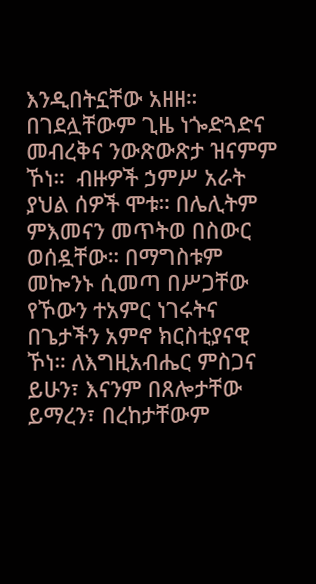እንዲበትኗቸው አዘዘ። በገደሏቸውም ጊዜ ነጐድጓድና መብረቅና ንውጽውጽታ ዝናምም ኾነ።  ብዙዎች ኃምሥ አራት ያህል ሰዎች ሞቱ። በሌሊትም ምእመናን መጥትወ በስውር ወሰዷቸው። በማግስቱም መኰንኑ ሲመጣ በሥጋቸው የኾውን ተአምር ነገሩትና በጌታችን አምኖ ክርስቲያናዊ ኾነ። ለእግዚአብሔር ምስጋና ይሁን፣ እናንም በጸሎታቸው ይማረን፣ በረከታቸውም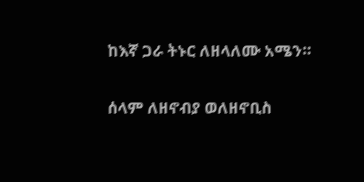ከእኛ ጋራ ትኑር ለዘላለሙ አሜን።

ሰላም ለዘኖብያ ወለዘኖቢስ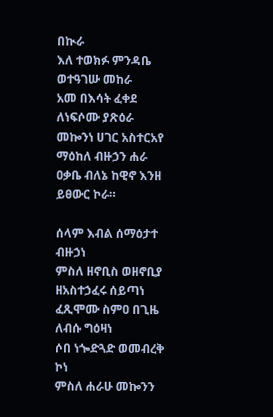በኲራ
እለ ተወክፉ ምንዳቤ ወተዓገሡ መከራ
አመ በእሳት ፈቀደ ለነፍሶሙ ያጽዕራ
መኰንነ ሀገር አስተርአየ ማዕከለ ብዙኃን ሐራ
ዐቃቤ ብለኔ ከዊኖ እንዘ ይፀውር ኮራ።

ሰላም እብል ሰማዕታተ ብዙኃነ
ምስለ ዘኖቢስ ወዘኖቢያ ዘአስተኃፈሩ ሰይጣነ
ፈጺሞሙ ስምዐ በጊዜ ለብሱ ግዕዛነ
ሶበ ነጐድጓድ ወመብረቅ ኮነ
ምስለ ሐራሁ መኰንን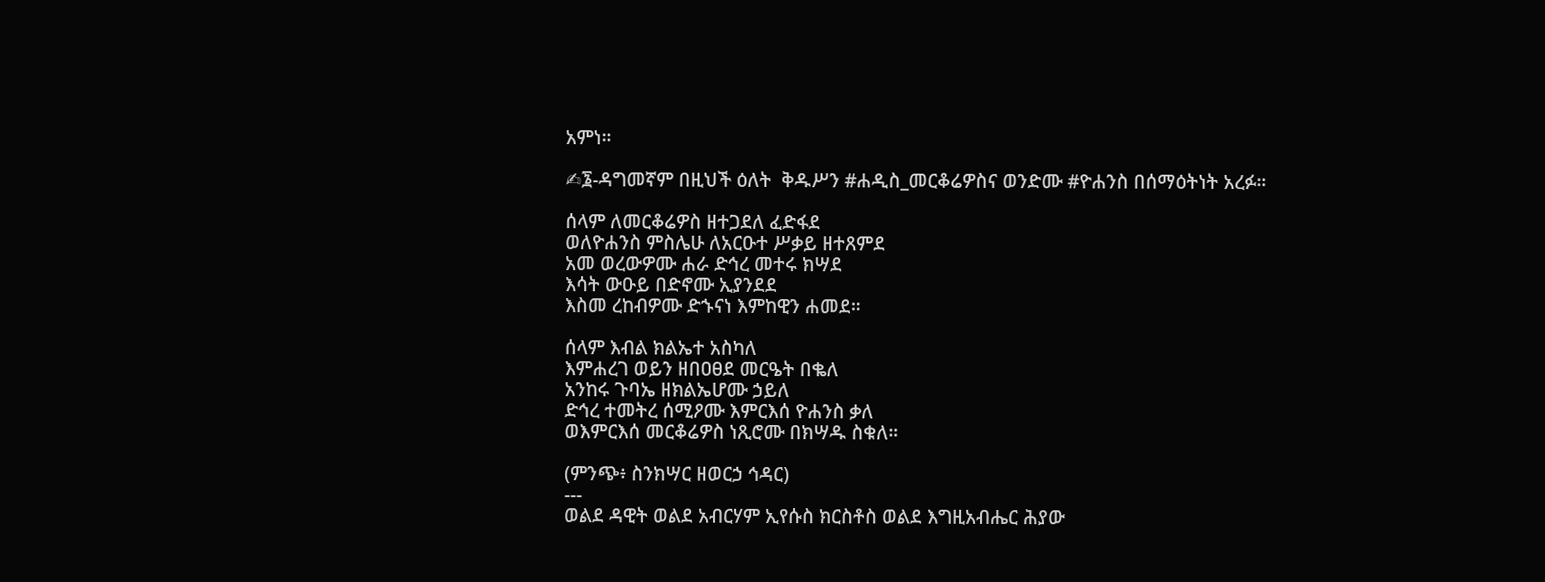አምነ።

✍፮-ዳግመኛም በዚህች ዕለት  ቅዱሥን #ሐዲስ_መርቆሬዎስና ወንድሙ #ዮሐንስ በሰማዕትነት አረፉ።

ሰላም ለመርቆሬዎስ ዘተጋደለ ፈድፋደ
ወለዮሐንስ ምስሌሁ ለአርዑተ ሥቃይ ዘተጸምደ
አመ ወረውዎሙ ሐራ ድኅረ መተሩ ክሣደ
እሳት ውዑይ በድኖሙ ኢያንደደ
እስመ ረከብዎሙ ድኁናነ እምከዊን ሐመደ።

ሰላም እብል ክልኤተ አስካለ
እምሐረገ ወይን ዘበዐፀደ መርዔት በቈለ
አንከሩ ጉባኤ ዘክልኤሆሙ ኃይለ
ድኅረ ተመትረ ሰሚዖሙ እምርእሰ ዮሐንስ ቃለ
ወእምርእሰ መርቆሬዎስ ነጺሮሙ በክሣዱ ስቁለ።

(ምንጭ፥ ስንክሣር ዘወርኃ ኅዳር)
---
ወልደ ዳዊት ወልደ አብርሃም ኢየሱስ ክርስቶስ ወልደ እግዚአብሔር ሕያው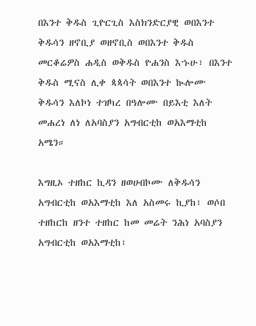በእንተ ቅዱስ ጊዮርጊስ እስክንድርያዊ ወበእንተ ቅዱሳን ዘኖቢያ ወዘኖቢስ ወበእንተ ቅዱስ መርቆሬዎስ ሐዲስ ወቅዱስ ዮሐንስ እኁሁ፣ በእንተ ቅዱስ ሚናስ ሊቀ ጳጳሳት ወበእንተ ኲሎሙ ቅዱሳን እለኮነ ተዝካረ በዓሎሙ በይእቲ እለት መሐረነ ለነ ለአባስያን አግብርቲከ ወአእማቲከ አሜን።

እግዚኦ ተዘከር ኪዳን ዘወሀብኮሙ ለቅዱሳን አግብርቲከ ወአእማቲከ እለ አስመሩ ኪያከ፣ ወሶበ ተዘከርከ ዘንተ ተዘከር ከመ መሬት ንሕነ አባስያን አግብርቲከ ወአእማቲከ፣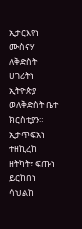ኢታርእየነ ሙስናሃ ለቅድስት ሀገሪትነ ኢትዮጵያ ወለቅድስት ቤተ ክርስቲያን።  ኢታጥፍአነ ተዘኪረከ ዘትካት፣ ፍጡነ ይርከበነ ሳህልከ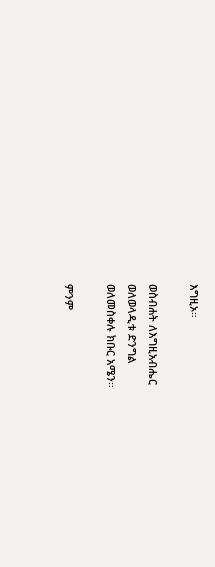እግዚኦ።

ወስብሐት ለእግዚአብሔር
ወለወላዲቱ ድንግል
ወለመስቀሉ ክቡር አሜን።

ምንም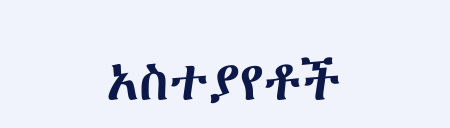አስተያየቶች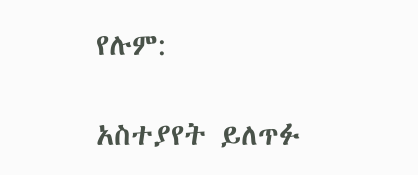የሉም:

አስተያየት ይለጥፉ